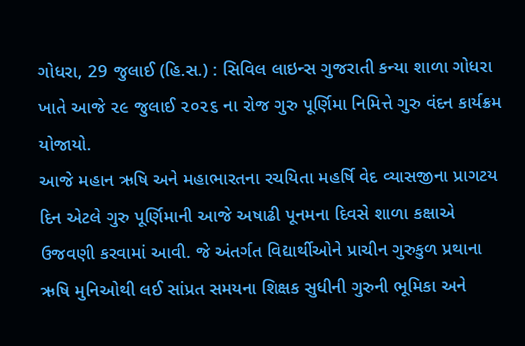ગોધરા, 29 જુલાઈ (હિ.સ.) : સિવિલ લાઇન્સ ગુજરાતી કન્યા શાળા ગોધરા ખાતે આજે ૨૯ જુલાઈ ૨૦૨૬ ના રોજ ગુરુ પૂર્ણિમા નિમિત્તે ગુરુ વંદન કાર્યક્રમ યોજાયો.
આજે મહાન ઋષિ અને મહાભારતના રચયિતા મહર્ષિ વેદ વ્યાસજીના પ્રાગટય દિન એટલે ગુરુ પૂર્ણિમાની આજે અષાઢી પૂનમના દિવસે શાળા કક્ષાએ ઉજવણી કરવામાં આવી. જે અંતર્ગત વિદ્યાર્થીઓને પ્રાચીન ગુરુકુળ પ્રથાના ઋષિ મુનિઓથી લઈ સાંપ્રત સમયના શિક્ષક સુધીની ગુરુની ભૂમિકા અને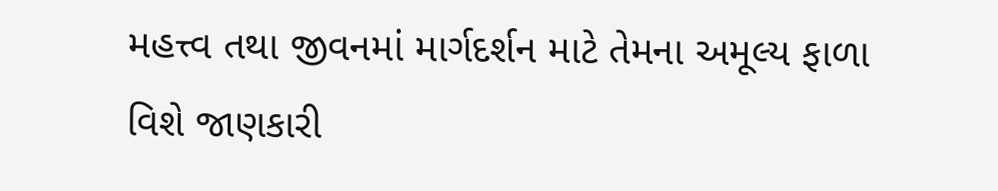મહત્ત્વ તથા જીવનમાં માર્ગદર્શન માટે તેમના અમૂલ્ય ફાળા વિશે જાણકારી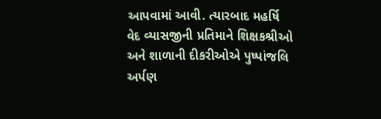આપવામાં આવી. ત્યારબાદ મહર્ષિ વેદ વ્યાસજીની પ્રતિમાને શિક્ષકશ્રીઓ અને શાળાની દીકરીઓએ પુષ્પાંજલિ અર્પણ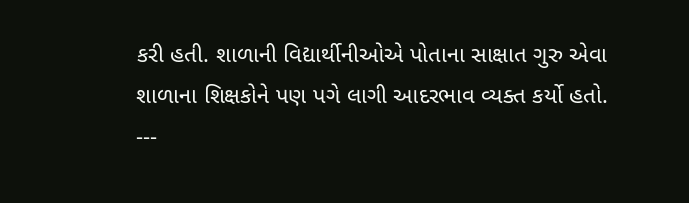કરી હતી. શાળાની વિદ્યાર્થીનીઓએ પોતાના સાક્ષાત ગુરુ એવા શાળાના શિક્ષકોને પણ પગે લાગી આદરભાવ વ્યક્ત કર્યો હતો.
---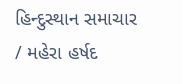હિન્દુસ્થાન સમાચાર / મહેરા હર્ષદ